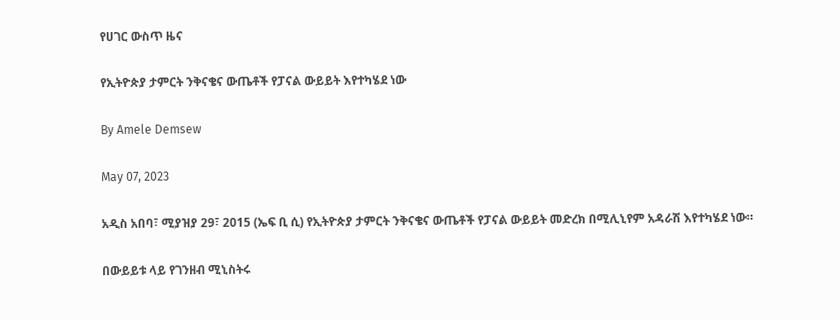የሀገር ውስጥ ዜና

የኢትዮጵያ ታምርት ንቅናቄና ውጤቶች የፓናል ውይይት እየተካሄደ ነው

By Amele Demsew

May 07, 2023

አዲስ አበባ፣ ሚያዝያ 29፣ 2015 (ኤፍ ቢ ሲ) የኢትዮጵያ ታምርት ንቅናቄና ውጤቶች የፓናል ውይይት መድረክ በሚሊኒየም አዳራሽ እየተካሄደ ነው።

በውይይቱ ላይ የገንዘብ ሚኒስትሩ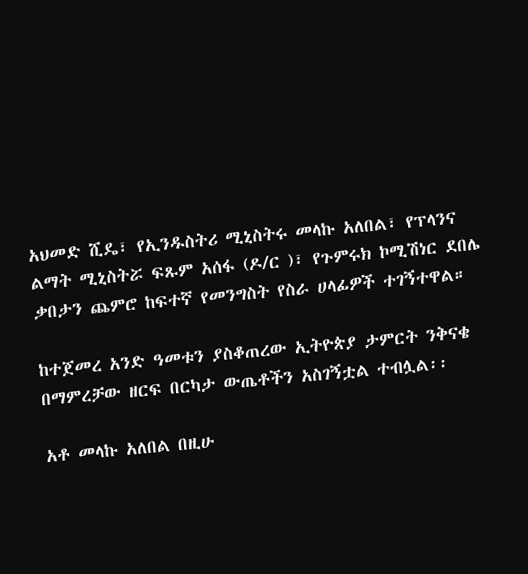አህመድ ሺዴ፣ የኢንዱስትሪ ሚኒስትሩ መላኩ አለበል፣ የፕላንና ልማት ሚኒስትሯ ፍጹም አሰፋ (ዶ/ር )፣ የጉምሩክ ኮሚሽነር ደበሌ ቃበታን ጨምሮ ከፍተኛ የመንግስት የስራ ሀላፊዎች ተገኝተዋል።

ከተጀመረ አንድ ዓመቱን ያስቆጠረው ኢትዮጵያ ታምርት ንቅናቄ በማምረቻው ዘርፍ በርካታ ውጤቶችን አስገኝቷል ተብሏል፡፡

አቶ መላኩ አለበል በዚሁ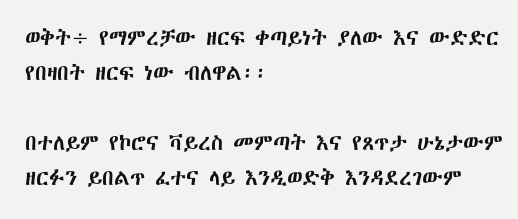ወቅት÷ የማምረቻው ዘርፍ ቀጣይነት ያለው እና ውድድር የበዛበት ዘርፍ ነው ብለዋል፡፡

በተለይም የኮሮና ቫይረስ መምጣት እና የጸጥታ ሁኔታውም ዘርፉን ይበልጥ ፈተና ላይ እንዲወድቅ እንዳደረገውም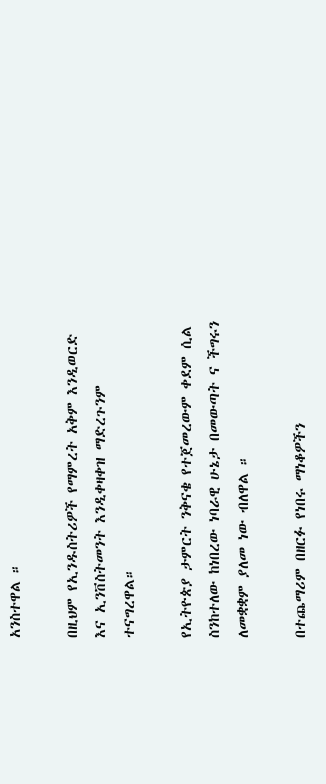አንስተዋል ።

በዚህም የኢንዱስትሪዎች የማምረት አቅም እንዲወርድ እና ኢንቨስትመንት እንዲቀዛቀዝ ማድረጉንም ተናግረዋል።

የኢትዮጵያ ታምርት ንቅናቄ የተጀመረውም ቀደም ሲል ስንከተለው ከነበረው ነባራዊ ሁኔታ በመውጣት ና ችግሩን ለመቋቋም ያለመ ነው ብለዋል ።

በተጨማሪም በዘርፉ የነበሩ ማነቆዎችን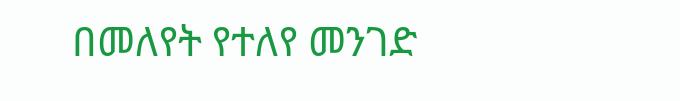በመለየት የተለየ መንገድ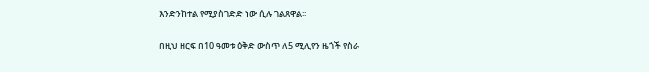እንድንከተል የሚያስገድድ ነው ሲሉ ገልጸዋል፡፡

በዚህ ዘርፍ በ10 ዓመቱ ዕቅድ ውስጥ ለ5 ሚሊየን ዜጎች የስራ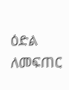ዕድል ለመፍጠር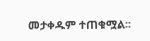መታቀዱም ተጠቁሟል፡፡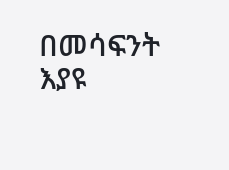በመሳፍንት እያዩ